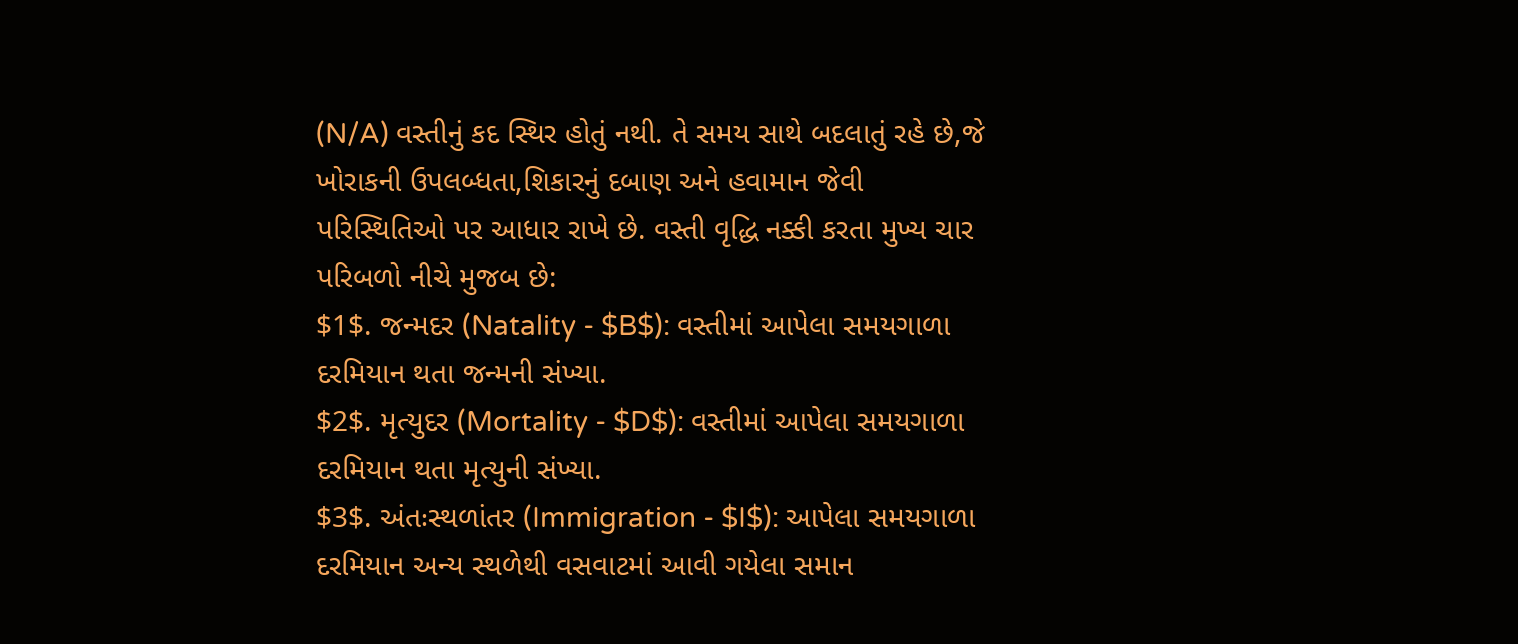(N/A) વસ્તીનું કદ સ્થિર હોતું નથી. તે સમય સાથે બદલાતું રહે છે,જે ખોરાકની ઉપલબ્ધતા,શિકારનું દબાણ અને હવામાન જેવી પરિસ્થિતિઓ પર આધાર રાખે છે. વસ્તી વૃદ્ધિ નક્કી કરતા મુખ્ય ચાર પરિબળો નીચે મુજબ છે:
$1$. જન્મદર (Natality - $B$): વસ્તીમાં આપેલા સમયગાળા દરમિયાન થતા જન્મની સંખ્યા.
$2$. મૃત્યુદર (Mortality - $D$): વસ્તીમાં આપેલા સમયગાળા દરમિયાન થતા મૃત્યુની સંખ્યા.
$3$. અંતઃસ્થળાંતર (Immigration - $I$): આપેલા સમયગાળા દરમિયાન અન્ય સ્થળેથી વસવાટમાં આવી ગયેલા સમાન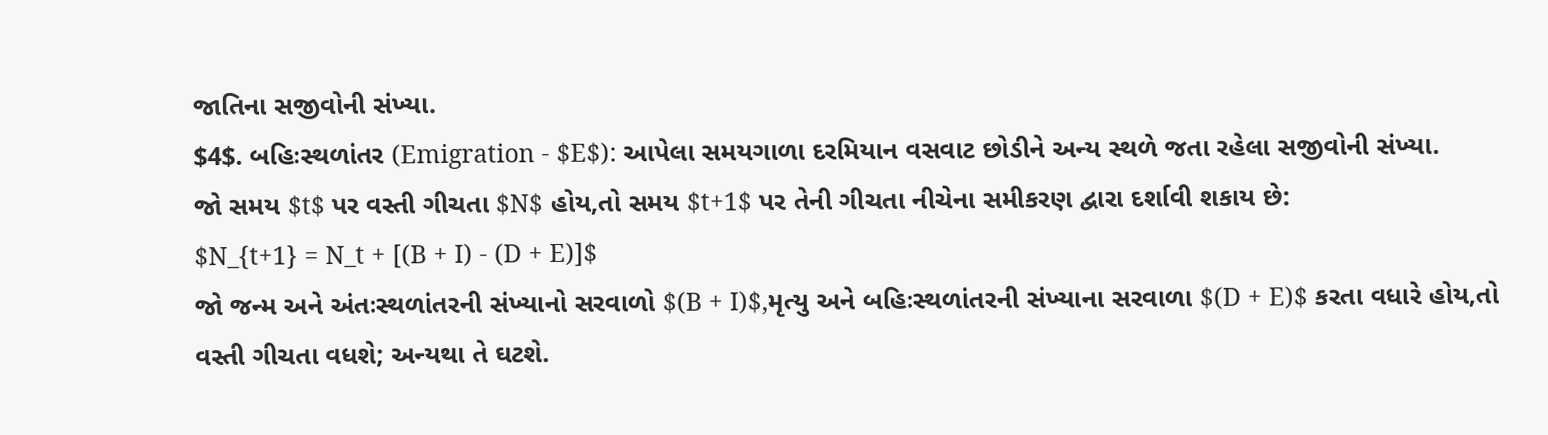જાતિના સજીવોની સંખ્યા.
$4$. બહિઃસ્થળાંતર (Emigration - $E$): આપેલા સમયગાળા દરમિયાન વસવાટ છોડીને અન્ય સ્થળે જતા રહેલા સજીવોની સંખ્યા.
જો સમય $t$ પર વસ્તી ગીચતા $N$ હોય,તો સમય $t+1$ પર તેની ગીચતા નીચેના સમીકરણ દ્વારા દર્શાવી શકાય છે:
$N_{t+1} = N_t + [(B + I) - (D + E)]$
જો જન્મ અને અંતઃસ્થળાંતરની સંખ્યાનો સરવાળો $(B + I)$,મૃત્યુ અને બહિઃસ્થળાંતરની સંખ્યાના સરવાળા $(D + E)$ કરતા વધારે હોય,તો વસ્તી ગીચતા વધશે; અન્યથા તે ઘટશે.